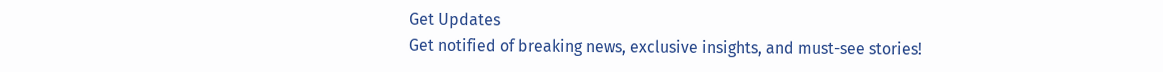Get Updates
Get notified of breaking news, exclusive insights, and must-see stories!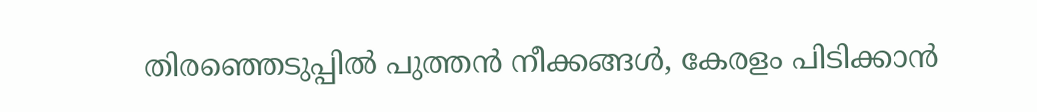തിരഞ്ഞെടുപ്പിൽ പുത്തൻ നീക്കങ്ങൾ, കേരളം പിടിക്കാൻ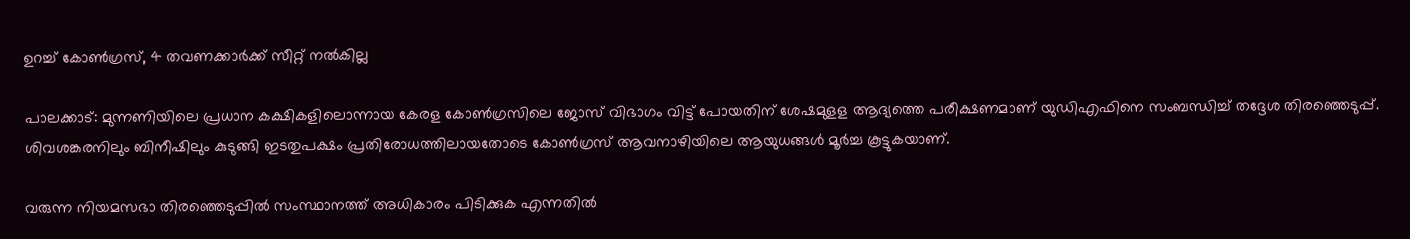ഉറച്ച് കോൺഗ്രസ്, 4 തവണക്കാർക്ക് സീറ്റ് നൽകില്ല

പാലക്കാട്: മുന്നണിയിലെ പ്രധാന കക്ഷികളിലൊന്നായ കേരള കോണ്‍ഗ്രസിലെ ജോസ് വിഭാഗം വിട്ട് പോയതിന് ശേഷമുളള ആദ്യത്തെ പരീക്ഷണമാണ് യുഡിഎഫിനെ സംബന്ധിച്ച് തദ്ദേശ തിരഞ്ഞെടുപ്പ്. ശിവശങ്കരനിലും ബിനീഷിലും കുടുങ്ങി ഇടതുപക്ഷം പ്രതിരോധത്തിലായതോടെ കോണ്‍ഗ്രസ് ആവനാഴിയിലെ ആയുധങ്ങള്‍ മൂര്‍ച്ച കൂട്ടുകയാണ്.

വരുന്ന നിയമസഭാ തിരഞ്ഞെടുപ്പില്‍ സംസ്ഥാനത്ത് അധികാരം പിടിക്കുക എന്നതില്‍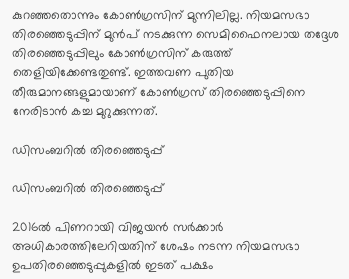കുറഞ്ഞതൊന്നും കോണ്‍ഗ്രസിന് മുന്നിലില്ല. നിയമസഭാ തിരഞ്ഞെടുപ്പിന് മുന്‍പ് നടക്കുന്ന സെമിഫൈനലായ തദ്ദേശ തിരഞ്ഞെടുപ്പിലും കോണ്‍ഗ്രസിന് കരുത്ത് തെളിയിക്കേണ്ടതുണ്ട്. ഇത്തവണ പുതിയ തീരുമാനങ്ങളുമായാണ് കോണ്‍ഗ്രസ് തിരഞ്ഞെടുപ്പിനെ നേരിടാന്‍ കച്ച മുറുക്കുന്നത്.

ഡിസംബറിൽ തിരഞ്ഞെടുപ്പ്

ഡിസംബറിൽ തിരഞ്ഞെടുപ്പ്

2016ല്‍ പിണറായി വിജയന്‍ സര്‍ക്കാര്‍ അധികാരത്തിലേറിയതിന് ശേഷം നടന്ന നിയമസഭാ ഉപതിരഞ്ഞെടുപ്പുകളില്‍ ഇടത് പക്ഷം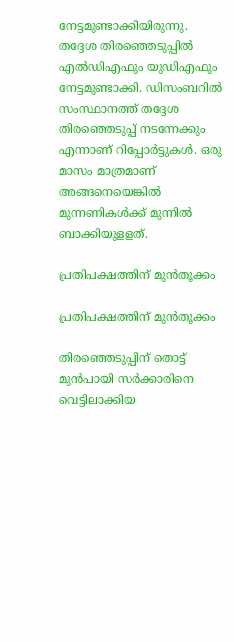നേട്ടമുണ്ടാക്കിയിരുന്നു. തദ്ദേശ തിരഞ്ഞെടുപ്പില്‍ എല്‍ഡിഎഫും യുഡിഎഫും നേട്ടമുണ്ടാക്കി. ഡിസംബറില്‍ സംസ്ഥാനത്ത് തദ്ദേശ തിരഞ്ഞെടുപ്പ് നടന്നേക്കും എന്നാണ് റിപ്പോര്‍ട്ടുകള്‍. ഒരു മാസം മാത്രമാണ് അങ്ങനെയെങ്കില്‍ മുന്നണികള്‍ക്ക് മുന്നില്‍ ബാക്കിയുളളത്.

പ്രതിപക്ഷത്തിന് മുൻതൂക്കം

പ്രതിപക്ഷത്തിന് മുൻതൂക്കം

തിരഞ്ഞെടുപ്പിന് തൊട്ട് മുന്‍പായി സര്‍ക്കാരിനെ വെട്ടിലാക്കിയ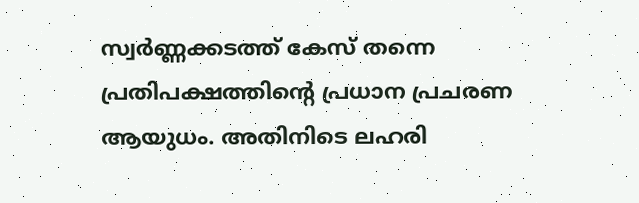സ്വര്‍ണ്ണക്കടത്ത് കേസ് തന്നെ പ്രതിപക്ഷത്തിന്റെ പ്രധാന പ്രചരണ ആയുധം. അതിനിടെ ലഹരി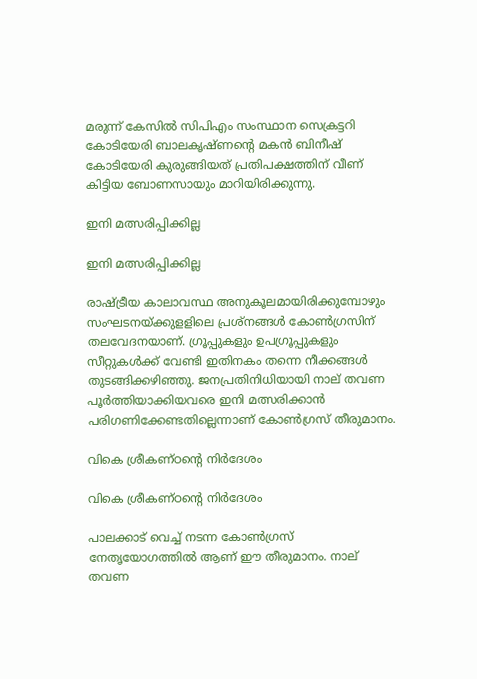മരുന്ന് കേസില്‍ സിപിഎം സംസ്ഥാന സെക്രട്ടറി കോടിയേരി ബാലകൃഷ്ണന്റെ മകന്‍ ബിനീഷ് കോടിയേരി കുരുങ്ങിയത് പ്രതിപക്ഷത്തിന് വീണ് കിട്ടിയ ബോണസായും മാറിയിരിക്കുന്നു.

ഇനി മത്സരിപ്പിക്കില്ല

ഇനി മത്സരിപ്പിക്കില്ല

രാഷ്ട്രീയ കാലാവസ്ഥ അനുകൂലമായിരിക്കുമ്പോഴും സംഘടനയ്ക്കുളളിലെ പ്രശ്‌നങ്ങള്‍ കോണ്‍ഗ്രസിന് തലവേദനയാണ്. ഗ്രൂപ്പുകളും ഉപഗ്രൂപ്പുകളും സീറ്റുകള്‍ക്ക് വേണ്ടി ഇതിനകം തന്നെ നീക്കങ്ങള്‍ തുടങ്ങിക്കഴിഞ്ഞു. ജനപ്രതിനിധിയായി നാല് തവണ പൂര്‍ത്തിയാക്കിയവരെ ഇനി മത്സരിക്കാന്‍ പരിഗണിക്കേണ്ടതില്ലെന്നാണ് കോണ്‍ഗ്രസ് തീരുമാനം.

വികെ ശ്രീകണ്ഠന്റെ നിർദേശം

വികെ ശ്രീകണ്ഠന്റെ നിർദേശം

പാലക്കാട് വെച്ച് നടന്ന കോണ്‍ഗ്രസ് നേതൃയോഗത്തില്‍ ആണ് ഈ തീരുമാനം. നാല് തവണ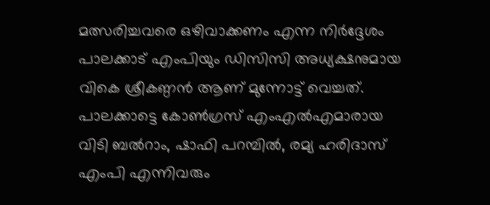മത്സരിച്ചവരെ ഒഴിവാക്കണം എന്ന നിര്‍ദ്ദേശം പാലക്കാട് എംപിയും ഡിസിസി അധ്യക്ഷനുമായ വികെ ശ്രീകണ്ഠന്‍ ആണ് മുന്നോട്ട് വെച്ചത്. പാലക്കാട്ടെ കോണ്‍ഗ്രസ് എംഎല്‍എമാരായ വിടി ബല്‍റാം, ഷാഫി പറമ്പില്‍, രമ്യ ഹരിദാസ് എംപി എന്നിവരും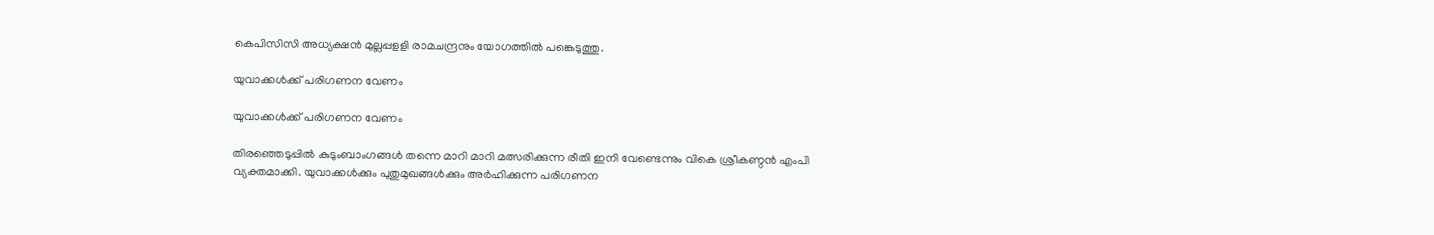കെപിസിസി അധ്യക്ഷന്‍ മുല്ലപ്പളളി രാമചന്ദ്രനും യോഗത്തില്‍ പങ്കെടുത്തു.

യുവാക്കൾക്ക് പരിഗണന വേണം

യുവാക്കൾക്ക് പരിഗണന വേണം

തിരഞ്ഞെടുപ്പില്‍ കുടുംബാംഗങ്ങള്‍ തന്നെ മാറി മാറി മത്സരിക്കുന്ന രീതി ഇനി വേണ്ടെന്നും വികെ ശ്രീകണ്ഠന്‍ എംപി വ്യക്തമാക്കി. യുവാക്കള്‍ക്കും പുതുമുഖങ്ങള്‍ക്കും അര്‍ഹിക്കുന്ന പരിഗണന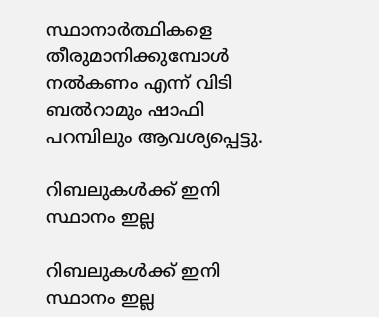സ്ഥാനാര്‍ത്ഥികളെ തീരുമാനിക്കുമ്പോള്‍ നല്‍കണം എന്ന് വിടി ബല്‍റാമും ഷാഫി പറമ്പിലും ആവശ്യപ്പെട്ടു.

റിബലുകള്‍ക്ക് ഇനി സ്ഥാനം ഇല്ല

റിബലുകള്‍ക്ക് ഇനി സ്ഥാനം ഇല്ല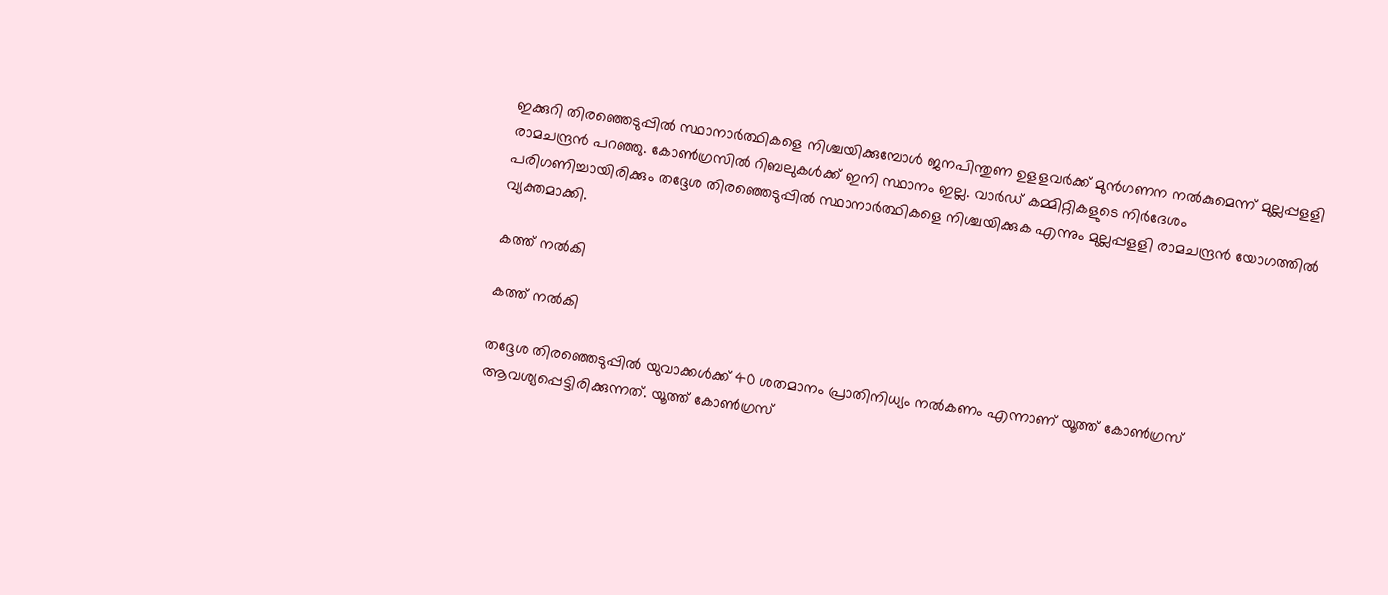ഇക്കുറി തിരഞ്ഞെടുപ്പില്‍ സ്ഥാനാര്‍ത്ഥികളെ നിശ്ചയിക്കുമ്പോള്‍ ജനപിന്തുണ ഉളളവര്‍ക്ക് മുന്‍ഗണന നല്‍കുമെന്ന് മുല്ലപ്പളളി രാമചന്ദ്രന്‍ പറഞ്ഞു. കോണ്‍ഗ്രസില്‍ റിബലുകള്‍ക്ക് ഇനി സ്ഥാനം ഇല്ല. വാര്‍ഡ് കമ്മിറ്റികളുടെ നിര്‍ദേശം പരിഗണിച്ചായിരിക്കും തദ്ദേശ തിരഞ്ഞെടുപ്പില്‍ സ്ഥാനാര്‍ത്ഥികളെ നിശ്ചയിക്കുക എന്നും മുല്ലപ്പളളി രാമചന്ദ്രന്‍ യോഗത്തില്‍ വ്യക്തമാക്കി.

കത്ത് നൽകി

കത്ത് നൽകി

തദ്ദേശ തിരഞ്ഞെടുപ്പില്‍ യുവാക്കള്‍ക്ക് 40 ശതമാനം പ്രാതിനിധ്യം നല്‍കണം എന്നാണ് യൂത്ത് കോണ്‍ഗ്രസ് ആവശ്യപ്പെട്ടിരിക്കുന്നത്. യൂത്ത് കോണ്‍ഗ്രസ്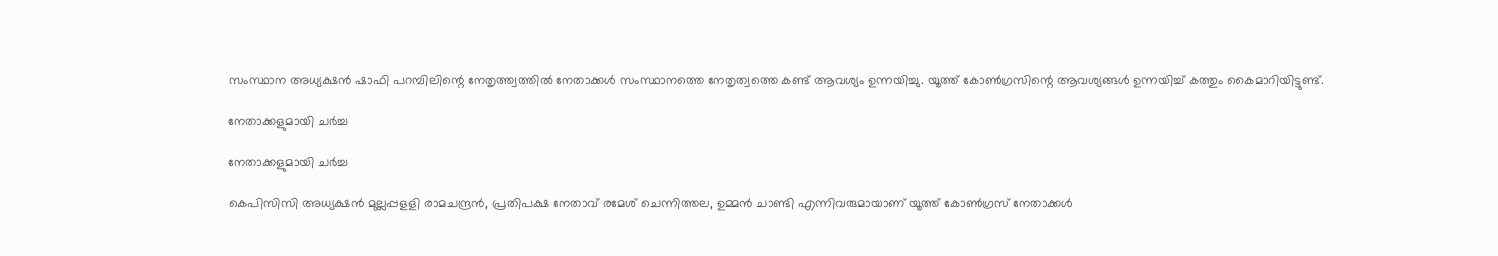സംസ്ഥാന അധ്യക്ഷന്‍ ഷാഫി പറമ്പിലിന്റെ നേതൃത്ത്വത്തില്‍ നേതാക്കള്‍ സംസ്ഥാനത്തെ നേതൃത്വത്തെ കണ്ട് ആവശ്യം ഉന്നയിച്ചു. യൂത്ത് കോണ്‍ഗ്രസിന്റെ ആവശ്യങ്ങള്‍ ഉന്നയിച്ച് കത്തും കൈമാറിയിട്ടുണ്ട്.

നേതാക്കളുമായി ചർച്ച

നേതാക്കളുമായി ചർച്ച

കെപിസിസി അധ്യക്ഷന്‍ മുല്ലപ്പളളി രാമചന്ദ്രന്‍, പ്രതിപക്ഷ നേതാവ് രമേശ് ചെന്നിത്തല, ഉമ്മന്‍ ചാണ്ടി എന്നിവരുമായാണ് യൂത്ത് കോണ്‍ഗ്രസ് നേതാക്കള്‍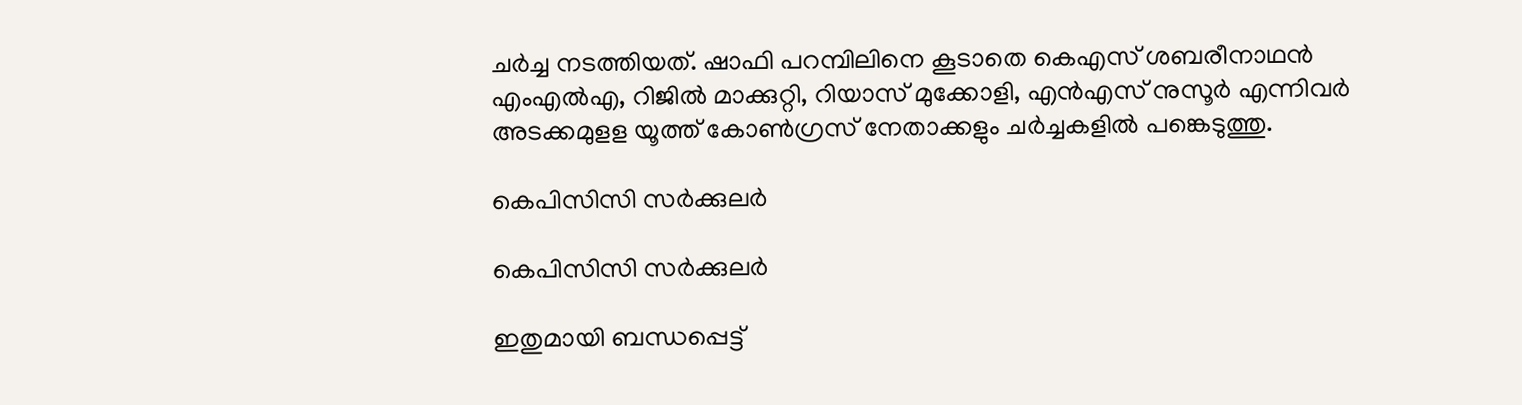ചര്‍ച്ച നടത്തിയത്. ഷാഫി പറമ്പിലിനെ കൂടാതെ കെഎസ് ശബരീനാഥന്‍ എംഎല്‍എ, റിജില്‍ മാക്കുറ്റി, റിയാസ് മുക്കോളി, എന്‍എസ് നുസൂര്‍ എന്നിവര്‍ അടക്കമുളള യൂത്ത് കോണ്‍ഗ്രസ് നേതാക്കളും ചര്‍ച്ചകളില്‍ പങ്കെടുത്തു.

കെപിസിസി സര്‍ക്കുലര്‍

കെപിസിസി സര്‍ക്കുലര്‍

ഇതുമായി ബന്ധപ്പെട്ട്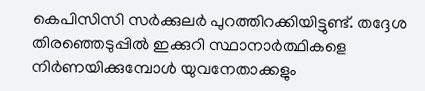കെപിസിസി സര്‍ക്കുലര്‍ പുറത്തിറക്കിയിട്ടുണ്ട്. തദ്ദേശ തിരഞ്ഞെടുപ്പില്‍ ഇക്കുറി സ്ഥാനാര്‍ത്ഥികളെ നിര്‍ണയിക്കുമ്പോള്‍ യുവനേതാക്കളും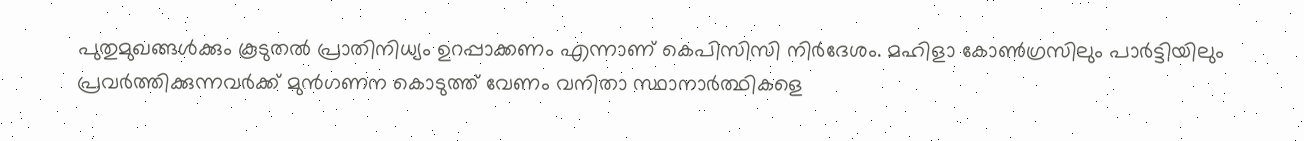പുതുമുഖങ്ങള്‍ക്കും കൂടുതല്‍ പ്രാതിനിധ്യം ഉറപ്പാക്കണം എന്നാണ് കെപിസിസി നിര്‍ദേശം. മഹിളാ കോണ്‍ഗ്രസിലും പാര്‍ട്ടിയിലും പ്രവര്‍ത്തിക്കുന്നവര്‍ക്ക് മുന്‍ഗണന കൊടുത്ത് വേണം വനിതാ സ്ഥാനാര്‍ത്ഥികളെ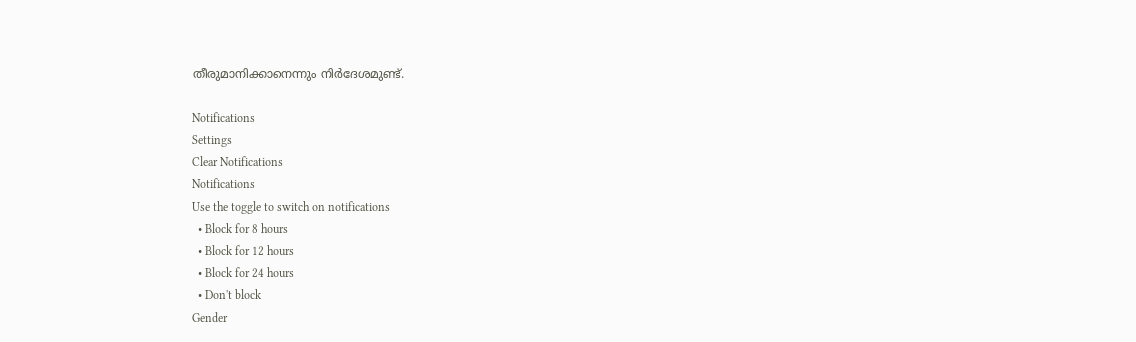തീരുമാനിക്കാനെന്നും നിര്‍ദേശമുണ്ട്.

Notifications
Settings
Clear Notifications
Notifications
Use the toggle to switch on notifications
  • Block for 8 hours
  • Block for 12 hours
  • Block for 24 hours
  • Don't block
Gender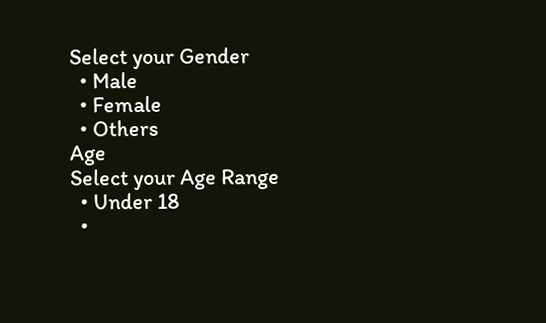Select your Gender
  • Male
  • Female
  • Others
Age
Select your Age Range
  • Under 18
  •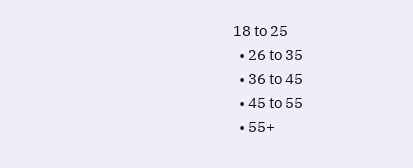18 to 25
  • 26 to 35
  • 36 to 45
  • 45 to 55
  • 55+